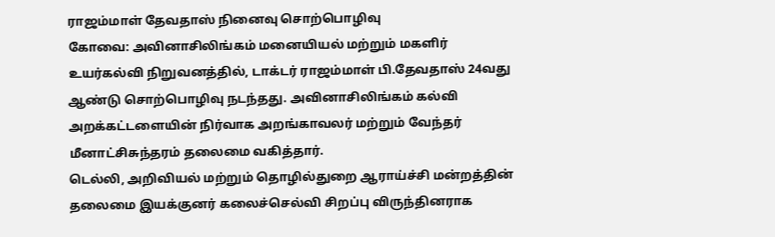ராஜம்மாள் தேவதாஸ் நினைவு சொற்பொழிவு
கோவை: அவினாசிலிங்கம் மனையியல் மற்றும் மகளிர் உயர்கல்வி நிறுவனத்தில், டாக்டர் ராஜம்மாள் பி.தேவதாஸ் 24வது ஆண்டு சொற்பொழிவு நடந்தது. அவினாசிலிங்கம் கல்வி அறக்கட்டளையின் நிர்வாக அறங்காவலர் மற்றும் வேந்தர் மீனாட்சிசுந்தரம் தலைமை வகித்தார்.
டெல்லி, அறிவியல் மற்றும் தொழில்துறை ஆராய்ச்சி மன்றத்தின் தலைமை இயக்குனர் கலைச்செல்வி சிறப்பு விருந்தினராக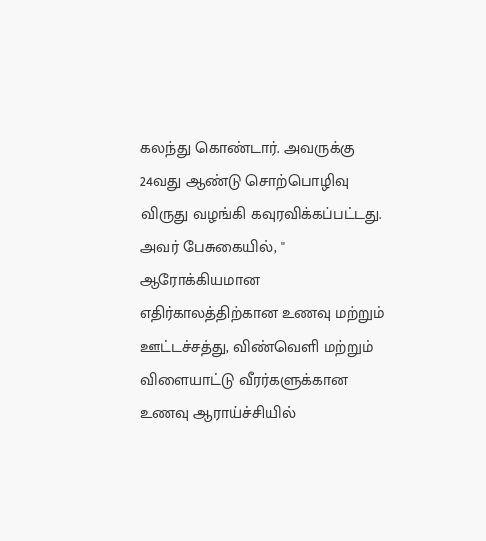கலந்து கொண்டார். அவருக்கு 24வது ஆண்டு சொற்பொழிவு விருது வழங்கி கவுரவிக்கப்பட்டது.
அவர் பேசுகையில், '' ஆரோக்கியமான எதிர்காலத்திற்கான உணவு மற்றும் ஊட்டச்சத்து, விண்வெளி மற்றும் விளையாட்டு வீரர்களுக்கான உணவு ஆராய்ச்சியில்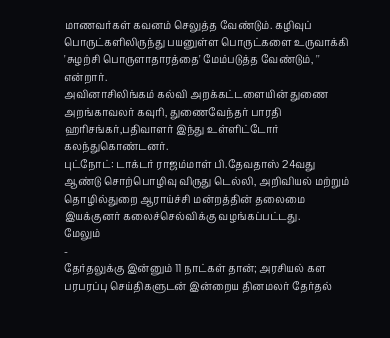மாணவர்கள் கவனம் செலுத்த வேண்டும். கழிவுப் பொருட்களிலிருந்து பயனுள்ள பொருட்களை உருவாக்கி 'சுழற்சி பொருளாதாரத்தை' மேம்படுத்த வேண்டும், '' என்றார்.
அவினாசிலிங்கம் கல்வி அறக்கட்டளையின் துணை அறங்காவலர் கவுரி, துணைவேந்தர் பாரதி ஹரிசங்கர்,பதிவாளர் இந்து உள்ளிட்டோர் கலந்துகொண்டனர்.
புட்நோட்: டாக்டர் ராஜம்மாள் பி.தேவதாஸ் 24வது ஆண்டு சொற்பொழிவு விருது டெல்லி, அறிவியல் மற்றும் தொழில்துறை ஆராய்ச்சி மன்றத்தின் தலைமை இயக்குனர் கலைச்செல்விக்கு வழங்கப்பட்டது.
மேலும்
-
தேர்தலுக்கு இன்னும் 11 நாட்கள் தான்; அரசியல் கள பரபரப்பு செய்திகளுடன் இன்றைய தினமலர் தேர்தல்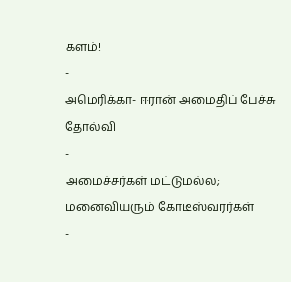களம்!
-
அமெரிக்கா- ஈரான் அமைதிப் பேச்சு தோல்வி
-
அமைச்சர்கள் மட்டுமல்ல; மனைவியரும் கோடீஸ்வரர்கள்
-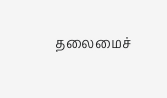தலைமைச்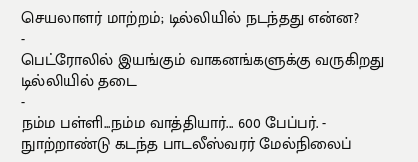செயலாளர் மாற்றம்; டில்லியில் நடந்தது என்ன?
-
பெட்ரோலில் இயங்கும் வாகனங்களுக்கு வருகிறது டில்லியில் தடை
-
நம்ம பள்ளி...நம்ம வாத்தியார்... 600 பேப்பர். - நுாற்றாண்டு கடந்த பாடலீஸ்வரர் மேல்நிலைப்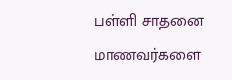பள்ளி சாதனை மாணவர்களை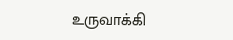உருவாக்கி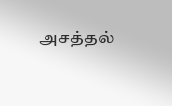அசத்தல்